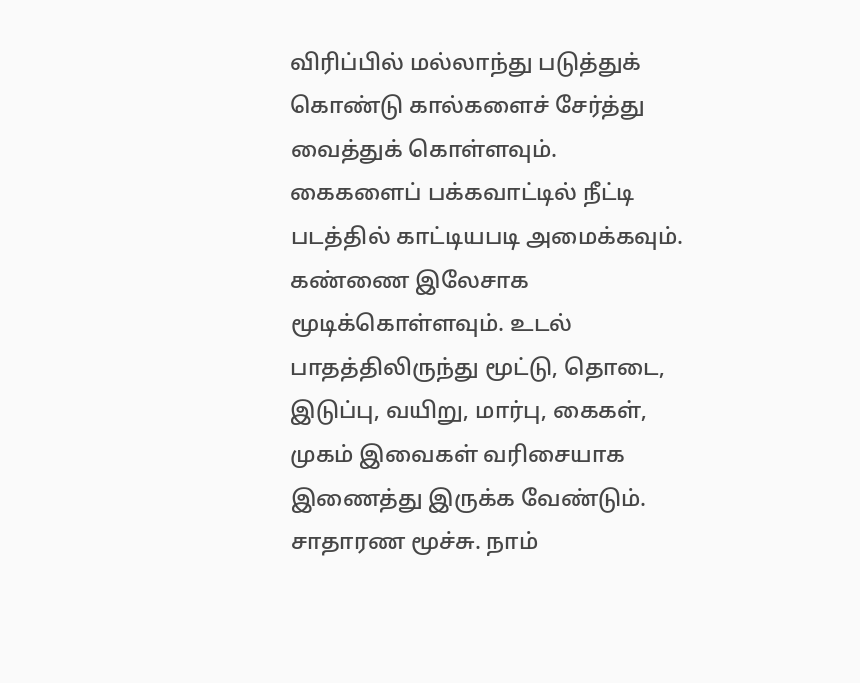விரிப்பில் மல்லாந்து படுத்துக் கொண்டு கால்களைச் சேர்த்து வைத்துக் கொள்ளவும். கைகளைப் பக்கவாட்டில் நீட்டி படத்தில் காட்டியபடி அமைக்கவும். கண்ணை இலேசாக மூடிக்கொள்ளவும். உடல் பாதத்திலிருந்து மூட்டு, தொடை, இடுப்பு, வயிறு, மார்பு, கைகள், முகம் இவைகள் வரிசையாக இணைத்து இருக்க வேண்டும். சாதாரண மூச்சு. நாம்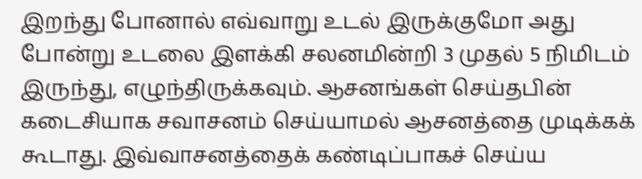இறந்து போனால் எவ்வாறு உடல் இருக்குமோ அது போன்று உடலை இளக்கி சலனமின்றி 3 முதல் 5 நிமிடம் இருந்து, எழுந்திருக்கவும். ஆசனங்கள் செய்தபின் கடைசியாக சவாசனம் செய்யாமல் ஆசனத்தை முடிக்கக் கூடாது. இவ்வாசனத்தைக் கண்டிப்பாகச் செய்ய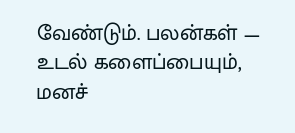வேண்டும். பலன்கள் — உடல் களைப்பையும், மனச்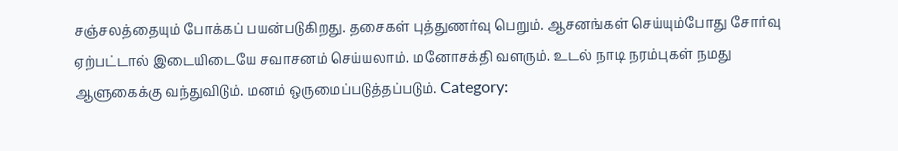சஞ்சலத்தையும் போக்கப் பயன்படுகிறது. தசைகள் புத்துணர்வு பெறும். ஆசனங்கள் செய்யும்போது சோர்வு ஏற்பட்டால் இடையிடையே சவாசனம் செய்யலாம். மனோசக்தி வளரும். உடல் நாடி நரம்புகள் நமது ஆளுகைக்கு வந்துவிடும். மனம் ஒருமைப்படுத்தப்படும். Category: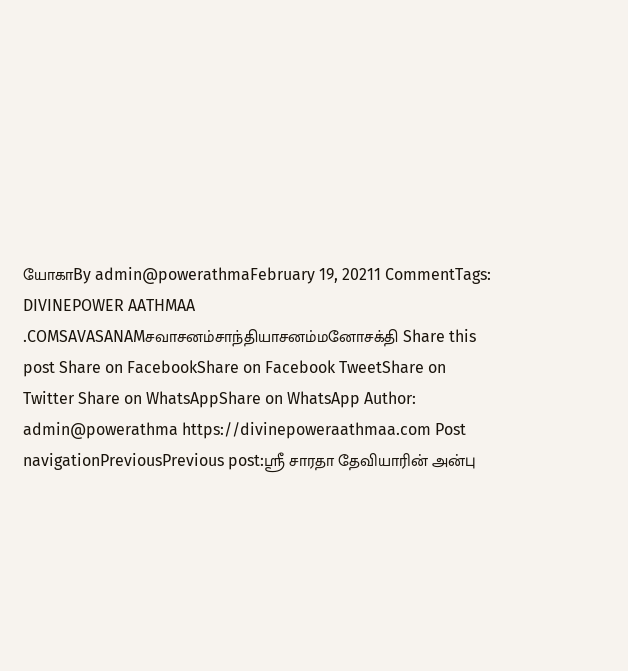யோகாBy admin@powerathmaFebruary 19, 20211 CommentTags: DIVINEPOWER AATHMAA .COMSAVASANAMசவாசனம்சாந்தியாசனம்மனோசக்தி Share this post Share on FacebookShare on Facebook TweetShare on Twitter Share on WhatsAppShare on WhatsApp Author: admin@powerathma https://divinepoweraathmaa.com Post navigationPreviousPrevious post:ஸ்ரீ சாரதா தேவியாரின் அன்பு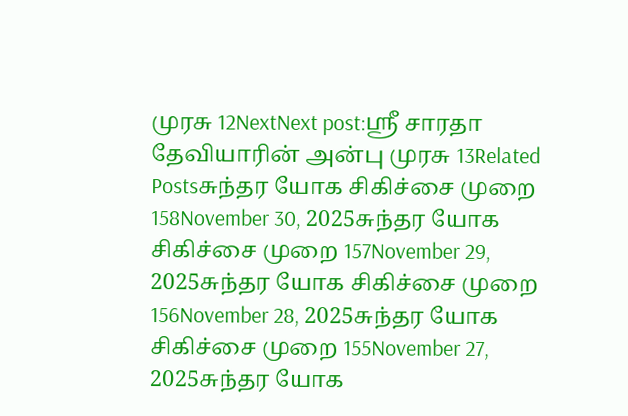முரசு 12NextNext post:ஸ்ரீ சாரதா தேவியாரின் அன்பு முரசு 13Related Postsசுந்தர யோக சிகிச்சை முறை 158November 30, 2025சுந்தர யோக சிகிச்சை முறை 157November 29, 2025சுந்தர யோக சிகிச்சை முறை 156November 28, 2025சுந்தர யோக சிகிச்சை முறை 155November 27, 2025சுந்தர யோக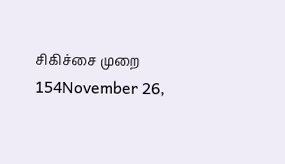சிகிச்சை முறை 154November 26,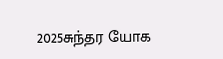2025சுந்தர யோக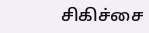சிகிச்சை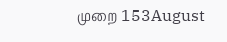முறை 153August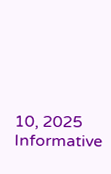10, 2025
Informative